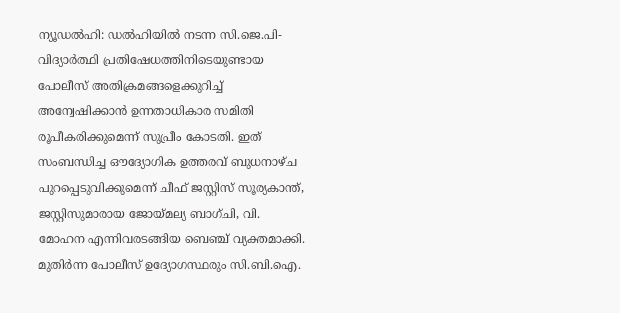ന്യൂഡൽഹി: ഡൽഹിയിൽ നടന്ന സി.ജെ.പി-വിദ്യാർത്ഥി പ്രതിഷേധത്തിനിടെയുണ്ടായ പോലീസ് അതിക്രമങ്ങളെക്കുറിച്ച് അന്വേഷിക്കാൻ ഉന്നതാധികാര സമിതി രൂപീകരിക്കുമെന്ന് സുപ്രീം കോടതി. ഇത് സംബന്ധിച്ച ഔദ്യോഗിക ഉത്തരവ് ബുധനാഴ്ച പുറപ്പെടുവിക്കുമെന്ന് ചീഫ് ജസ്റ്റിസ് സൂര്യകാന്ത്, ജസ്റ്റിസുമാരായ ജോയ്മല്യ ബാഗ്ചി, വി. മോഹന എന്നിവരടങ്ങിയ ബെഞ്ച് വ്യക്തമാക്കി. മുതിർന്ന പോലീസ് ഉദ്യോഗസ്ഥരും സി.ബി.ഐ.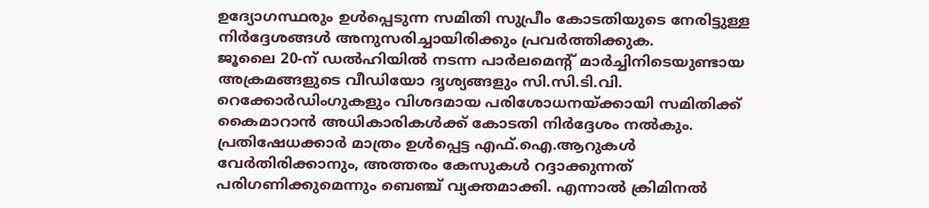ഉദ്യോഗസ്ഥരും ഉൾപ്പെടുന്ന സമിതി സുപ്രീം കോടതിയുടെ നേരിട്ടുള്ള നിർദ്ദേശങ്ങൾ അനുസരിച്ചായിരിക്കും പ്രവർത്തിക്കുക.
ജൂലൈ 20-ന് ഡൽഹിയിൽ നടന്ന പാർലമെന്റ് മാർച്ചിനിടെയുണ്ടായ അക്രമങ്ങളുടെ വീഡിയോ ദൃശ്യങ്ങളും സി.സി.ടി.വി. റെക്കോർഡിംഗുകളും വിശദമായ പരിശോധനയ്ക്കായി സമിതിക്ക് കൈമാറാൻ അധികാരികൾക്ക് കോടതി നിർദ്ദേശം നൽകും. പ്രതിഷേധക്കാർ മാത്രം ഉൾപ്പെട്ട എഫ്.ഐ.ആറുകൾ വേർതിരിക്കാനും, അത്തരം കേസുകൾ റദ്ദാക്കുന്നത് പരിഗണിക്കുമെന്നും ബെഞ്ച് വ്യക്തമാക്കി. എന്നാൽ ക്രിമിനൽ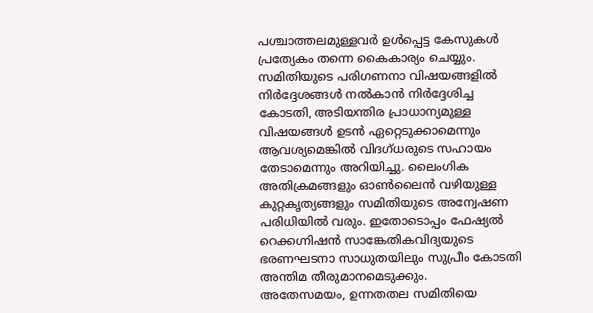പശ്ചാത്തലമുള്ളവർ ഉൾപ്പെട്ട കേസുകൾ പ്രത്യേകം തന്നെ കൈകാര്യം ചെയ്യും.
സമിതിയുടെ പരിഗണനാ വിഷയങ്ങളിൽ നിർദ്ദേശങ്ങൾ നൽകാൻ നിർദ്ദേശിച്ച കോടതി, അടിയന്തിര പ്രാധാന്യമുള്ള വിഷയങ്ങൾ ഉടൻ ഏറ്റെടുക്കാമെന്നും ആവശ്യമെങ്കിൽ വിദഗ്ധരുടെ സഹായം തേടാമെന്നും അറിയിച്ചു. ലൈംഗിക അതിക്രമങ്ങളും ഓൺലൈൻ വഴിയുള്ള കുറ്റകൃത്യങ്ങളും സമിതിയുടെ അന്വേഷണ പരിധിയിൽ വരും. ഇതോടൊപ്പം ഫേഷ്യൽ റെക്കഗ്നിഷൻ സാങ്കേതികവിദ്യയുടെ ഭരണഘടനാ സാധുതയിലും സുപ്രീം കോടതി അന്തിമ തീരുമാനമെടുക്കും.
അതേസമയം, ഉന്നതതല സമിതിയെ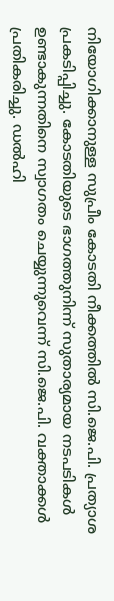നിയോഗിക്കാനുള്ള സുപ്രീം കോടതി നീക്കത്തിൽ സി.ജെ.പി. പ്രത്യാശ പ്രകടിപ്പിച്ചു. കോടതിയുടെ ഭാഗത്തുനിന്ന് സുതാര്യമായ നടപടികൾ ഉണ്ടാകുന്നതിനെ സ്വാഗതം ചെയ്യുന്നുവെന്ന് സി.ജെ.പി. വക്താക്കൾ പ്രതികരിച്ചു. ഡൽഹി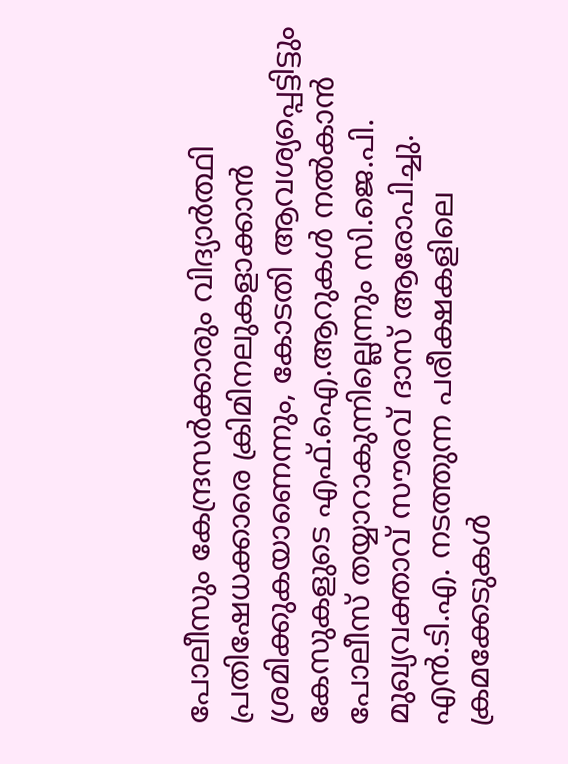പോലീസും കേന്ദ്രസർക്കാരും വിദ്യാർത്ഥി പ്രതിഷേധക്കാരെ ക്രിമിനലുകളാക്കാൻ ശ്രമിക്കുകയാണെന്നും, കോടതി ആവശ്യപ്പെട്ടിട്ടും കേസുകളുടെ എഫ്.ഐ.ആറുകൾ നൽകാൻ പോലീസ് തയ്യാറാകുന്നില്ലെന്നും സി.ജെ.പി. മുഖ്യവക്താവ് സൗരവ് ദാസ് ആരോപിച്ചു. എൻ.ടി.എ. നടത്തുന്ന പരീക്ഷകളിലെ ക്രമക്കേടുകൾ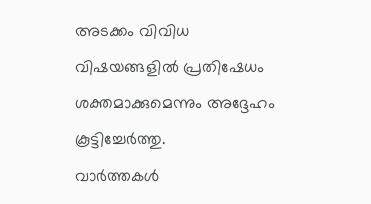അടക്കം വിവിധ വിഷയങ്ങളിൽ പ്രതിഷേധം ശക്തമാക്കുമെന്നും അദ്ദേഹം കൂട്ടിച്ചേർത്തു.
വാർത്തകൾ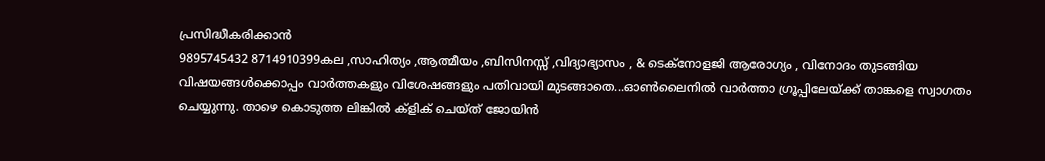പ്രസിദ്ധീകരിക്കാൻ
9895745432 8714910399കല ,സാഹിത്യം ,ആത്മീയം ,ബിസിനസ്സ് ,വിദ്യാഭ്യാസം , & ടെക്നോളജി ആരോഗ്യം , വിനോദം തുടങ്ങിയ വിഷയങ്ങൾക്കൊപ്പം വാർത്തകളും വിശേഷങ്ങളും പതിവായി മുടങ്ങാതെ...ഓൺലൈനിൽ വാർത്താ ഗ്രൂപ്പിലേയ്ക്ക് താങ്കളെ സ്വാഗതം ചെയ്യുന്നു. താഴെ കൊടുത്ത ലിങ്കിൽ ക്ളിക് ചെയ്ത് ജോയിൻ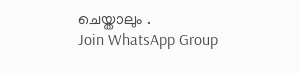ചെയ്താലും .
Join WhatsApp Group